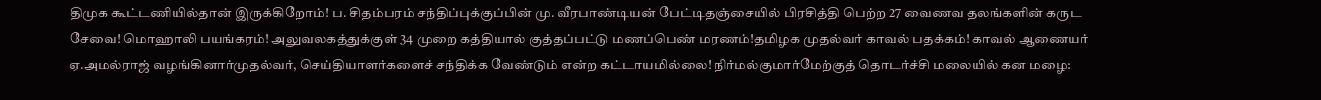திமுக கூட்டணியில்தான் இருக்கிறோம்! ப. சிதம்பரம் சந்திப்புக்குப்பின் மு. வீரபாண்டியன் பேட்டிதஞ்சையில் பிரசித்தி பெற்ற 27 வைணவ தலங்களின் கருட சேவை! மொஹாலி பயங்கரம்! அலுவலகத்துக்குள் 34 முறை கத்தியால் குத்தப்பட்டு மணப்பெண் மரணம்!தமிழக முதல்வர் காவல் பதக்கம்! காவல் ஆணையர் ஏ.அமல்ராஜ் வழங்கினார்முதல்வர், செய்தியாளர்களைச் சந்திக்க வேண்டும் என்ற கட்டாயமில்லை! நிர்மல்குமார்மேற்குத் தொடர்ச்சி மலையில் கன மழை: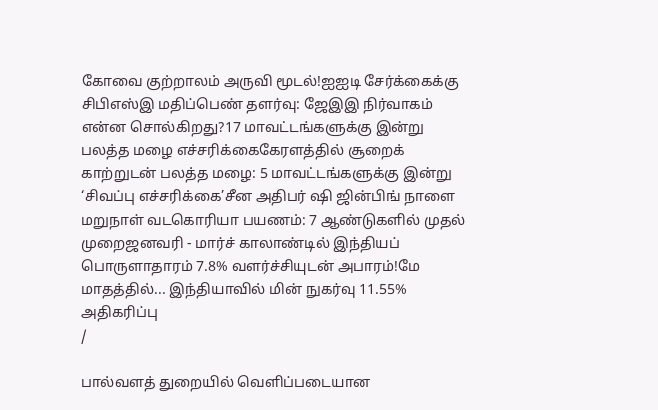கோவை குற்றாலம் அருவி மூடல்!ஐஐடி சேர்க்கைக்கு சிபிஎஸ்இ மதிப்பெண் தளர்வு: ஜேஇஇ நிர்வாகம் என்ன சொல்கிறது?17 மாவட்டங்களுக்கு இன்று பலத்த மழை எச்சரிக்கைகேரளத்தில் சூறைக் காற்றுடன் பலத்த மழை: 5 மாவட்டங்களுக்கு இன்று ‘சிவப்பு எச்சரிக்கை’சீன அதிபர் ஷி ஜின்பிங் நாளை மறுநாள் வடகொரியா பயணம்: 7 ஆண்டுகளில் முதல் முறைஜனவரி - மார்ச் காலாண்டில் இந்தியப் பொருளாதாரம் 7.8% வளர்ச்சியுடன் அபாரம்!மே மாதத்தில்... இந்தியாவில் மின் நுகர்வு 11.55% அதிகரிப்பு
/

பால்வளத் துறையில் வெளிப்படையான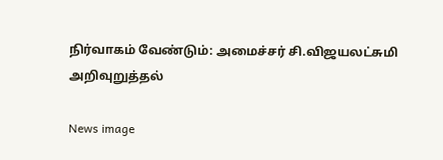நிர்வாகம் வேண்டும்: அமைச்சர் சி.விஜயலட்சுமி அறிவுறுத்தல்

News image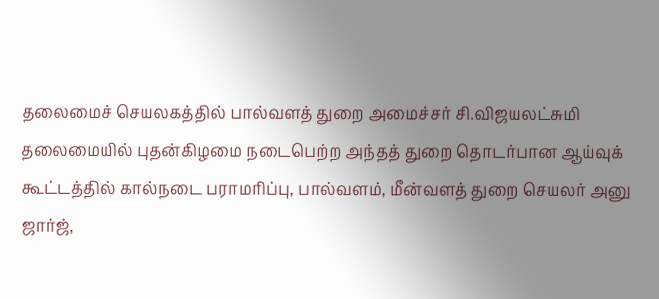தலைமைச் செயலகத்தில் பால்வளத் துறை அமைச்சர் சி.விஜயலட்சுமி தலைமையில் புதன்கிழமை நடைபெற்ற அந்தத் துறை தொடர்பான ஆய்வுக் கூட்டத்தில் கால்நடை பராமரிப்பு, பால்வளம், மீன்வளத் துறை செயலர் அனு ஜார்ஜ்,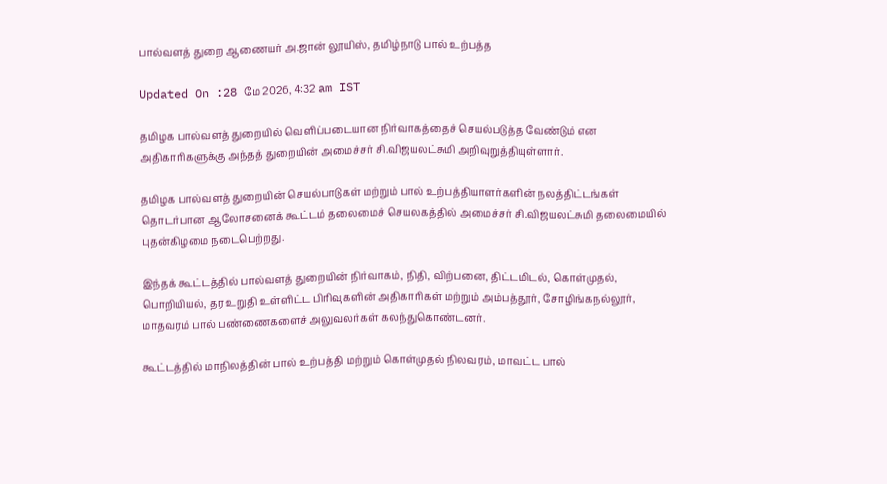பால்வளத் துறை ஆணையர் அ.ஜான் லூயிஸ், தமிழ்நாடு பால் உற்பத்த

Updated On :28 மே 2026, 4:32 am IST

தமிழக பால்வளத் துறையில் வெளிப்படையான நிர்வாகத்தைச் செயல்படுத்த வேண்டும் என அதிகாரிகளுக்கு அந்தத் துறையின் அமைச்சர் சி.விஜயலட்சுமி அறிவுறுத்தியுள்ளார்.

தமிழக பால்வளத் துறையின் செயல்பாடுகள் மற்றும் பால் உற்பத்தியாளர்களின் நலத்திட்டங்கள் தொடர்பான ஆலோசனைக் கூட்டம் தலைமைச் செயலகத்தில் அமைச்சர் சி.விஜயலட்சுமி தலைமையில் புதன்கிழமை நடைபெற்றது.

இந்தக் கூட்டத்தில் பால்வளத் துறையின் நிர்வாகம், நிதி, விற்பனை, திட்டமிடல், கொள்முதல், பொறியியல், தர உறுதி உள்ளிட்ட பிரிவுகளின் அதிகாரிகள் மற்றும் அம்பத்தூர், சோழிங்கநல்லூர், மாதவரம் பால் பண்ணைகளைச் அலுவலர்கள் கலந்துகொண்டனர்.

கூட்டத்தில் மாநிலத்தின் பால் உற்பத்தி மற்றும் கொள்முதல் நிலவரம், மாவட்ட பால்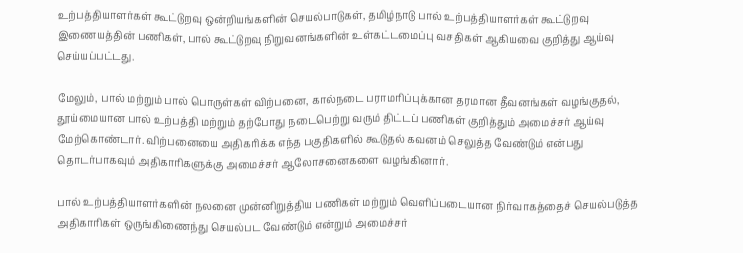உற்பத்தியாளர்கள் கூட்டுறவு ஒன்றியங்களின் செயல்பாடுகள், தமிழ்நாடு பால் உற்பத்தியாளர்கள் கூட்டுறவு இணையத்தின் பணிகள், பால் கூட்டுறவு நிறுவனங்களின் உள்கட்டமைப்பு வசதிகள் ஆகியவை குறித்து ஆய்வு செய்யப்பட்டது.

மேலும், பால் மற்றும் பால் பொருள்கள் விற்பனை, கால்நடை பராமரிப்புக்கான தரமான தீவனங்கள் வழங்குதல், தூய்மையான பால் உற்பத்தி மற்றும் தற்போது நடைபெற்று வரும் திட்டப் பணிகள் குறித்தும் அமைச்சர் ஆய்வு மேற்கொண்டார். விற்பனையை அதிகரிக்க எந்த பகுதிகளில் கூடுதல் கவனம் செலுத்த வேண்டும் என்பது தொடர்பாகவும் அதிகாரிகளுக்கு அமைச்சர் ஆலோசனைகளை வழங்கினார்.

பால் உற்பத்தியாளர்களின் நலனை முன்னிறுத்திய பணிகள் மற்றும் வெளிப்படையான நிர்வாகத்தைச் செயல்படுத்த அதிகாரிகள் ஒருங்கிணைந்து செயல்பட வேண்டும் என்றும் அமைச்சர்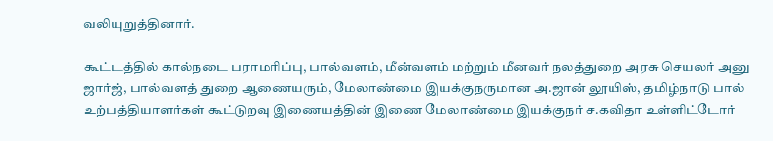வலியுறுத்தினார்.

கூட்டத்தில் கால்நடை பராமரிப்பு, பால்வளம், மீன்வளம் மற்றும் மீனவர் நலத்துறை அரசு செயலர் அனு ஜார்ஜ், பால்வளத் துறை ஆணையரும், மேலாண்மை இயக்குநருமான அ.ஜான் லூயிஸ், தமிழ்நாடு பால் உற்பத்தியாளர்கள் கூட்டுறவு இணையத்தின் இணை மேலாண்மை இயக்குநர் ச.கவிதா உள்ளிட்டோர்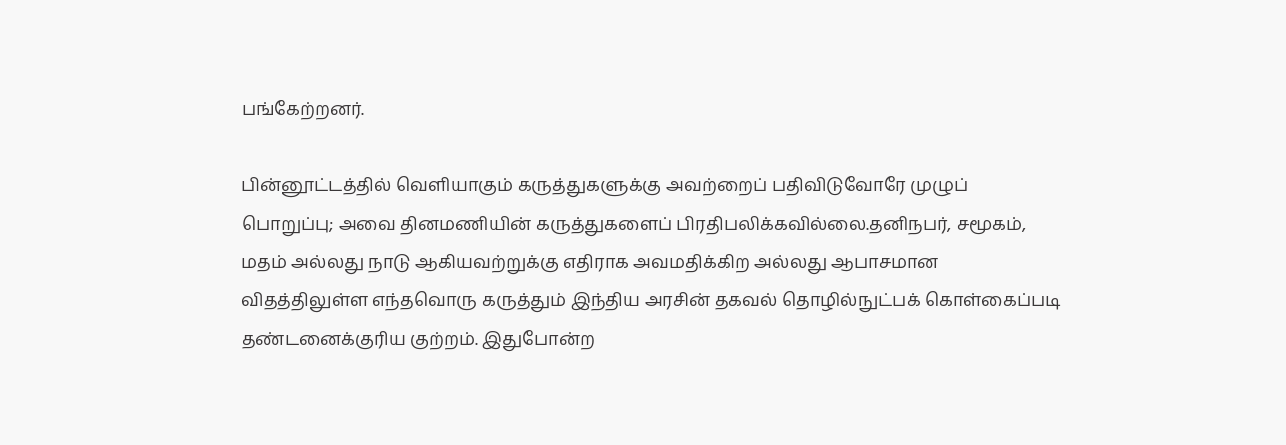பங்கேற்றனர்.

பின்னூட்டத்தில் வெளியாகும் கருத்துகளுக்கு அவற்றைப் பதிவிடுவோரே முழுப் பொறுப்பு; அவை தினமணியின் கருத்துகளைப் பிரதிபலிக்கவில்லை.தனிநபர், சமூகம், மதம் அல்லது நாடு ஆகியவற்றுக்கு எதிராக அவமதிக்கிற அல்லது ஆபாசமான விதத்திலுள்ள எந்தவொரு கருத்தும் இந்திய அரசின் தகவல் தொழில்நுட்பக் கொள்கைப்படி தண்டனைக்குரிய குற்றம். இதுபோன்ற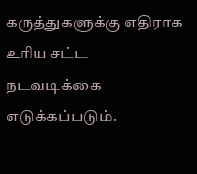கருத்துகளுக்கு எதிராக உரிய சட்ட நடவடிக்கை எடுக்கப்படும்.